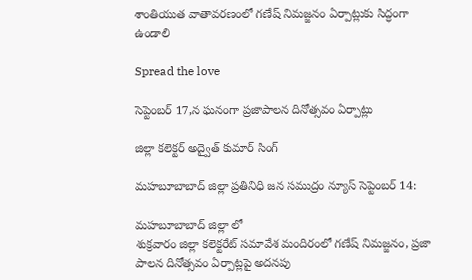శాంతియుత వాతావరణంలో గణేష్ నిమజ్జనం ఏర్పాట్లుకు సిద్ధంగా ఉండాలి

Spread the love

సెప్టెంబర్ 17,న ఘనంగా ప్రజాపాలన దినోత్సవం ఏర్పాట్లు

జిల్లా కలెక్టర్ అద్వైత్ కుమార్ సింగ్

మహబూబాబాద్ జిల్లా ప్రతినిధి జన సముద్రం న్యూస్ సెప్టెంబర్ 14:

మహబూబాబాద్ జిల్లా లో
శుక్రవారం జిల్లా కలెక్టరేట్ సమావేశ మందిరంలో గణేష్ నిమజ్జనం, ప్రజా పాలన దినోత్సవం ఏర్పాట్లపై అదనపు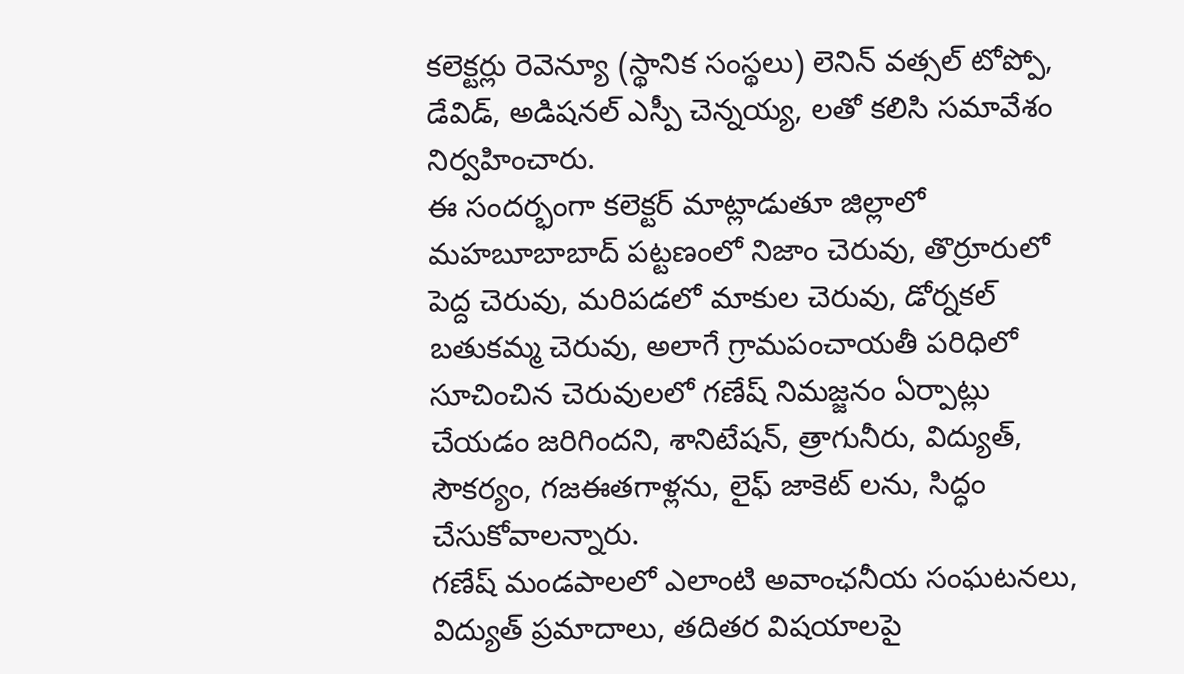కలెక్టర్లు రెవెన్యూ (స్థానిక సంస్థలు) లెనిన్ వత్సల్ టోప్పో, డేవిడ్, అడిషనల్ ఎస్పీ చెన్నయ్య, లతో కలిసి సమావేశం నిర్వహించారు.
ఈ సందర్భంగా కలెక్టర్ మాట్లాడుతూ జిల్లాలో మహబూబాబాద్ పట్టణంలో నిజాం చెరువు, తొర్రూరులో పెద్ద చెరువు, మరిపడలో మాకుల చెరువు, డోర్నకల్ బతుకమ్మ చెరువు, అలాగే గ్రామపంచాయతీ పరిధిలో సూచించిన చెరువులలో గణేష్ నిమజ్జనం ఏర్పాట్లు చేయడం జరిగిందని, శానిటేషన్, త్రాగునీరు, విద్యుత్, సౌకర్యం, గజఈతగాళ్లను, లైఫ్ జాకెట్ లను, సిద్ధం చేసుకోవాలన్నారు.
గణేష్ మండపాలలో ఎలాంటి అవాంఛనీయ సంఘటనలు, విద్యుత్ ప్రమాదాలు, తదితర విషయాలపై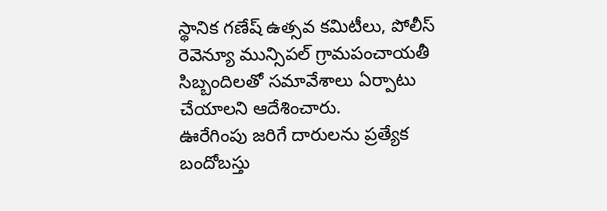స్థానిక గణేష్ ఉత్సవ కమిటీలు, పోలీస్ రెవెన్యూ మున్సిపల్ గ్రామపంచాయతీ సిబ్బందిలతో సమావేశాలు ఏర్పాటు చేయాలని ఆదేశించారు.
ఊరేగింపు జరిగే దారులను ప్రత్యేక బందోబస్తు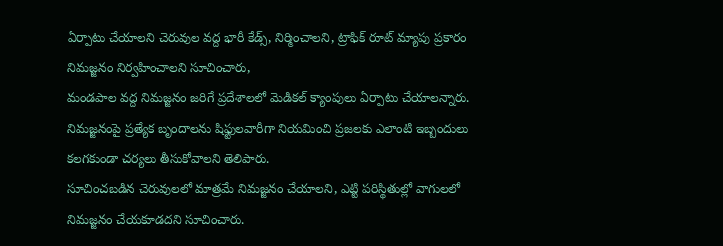ఏర్పాటు చేయాలని చెరువుల వద్ద భారీ కేడ్స్, నిర్మించాలని, ట్రాఫిక్ రూట్ మ్యాపు ప్రకారం నిమజ్జనం నిర్వహించాలని సూచించారు,
మండపాల వద్ద నిమజ్జనం జరిగే ప్రదేశాలలో మెడికల్ క్యాంపులు ఏర్పాటు చేయాలన్నారు.
నిమజ్జనంపై ప్రత్యేక బృందాలను షిఫ్టులవారీగా నియమించి ప్రజలకు ఎలాంటి ఇబ్బందులు కలగకుండా చర్యలు తీసుకోవాలని తెలిపారు.
సూచించబడిన చెరువులలో మాత్రమే నిమజ్జనం చేయాలని, ఎట్టి పరిస్థితుల్లో వాగులలో నిమజ్జనం చేయకూడదని సూచించారు.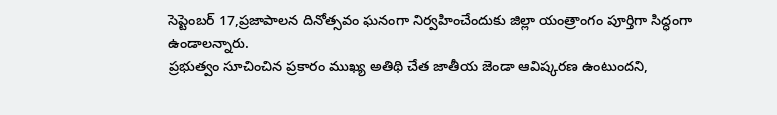సెప్టెంబర్ 17,ప్రజాపాలన దినోత్సవం ఘనంగా నిర్వహించేందుకు జిల్లా యంత్రాంగం పూర్తిగా సిద్ధంగా ఉండాలన్నారు.
ప్రభుత్వం సూచించిన ప్రకారం ముఖ్య అతిథి చేత జాతీయ జెండా ఆవిష్కరణ ఉంటుందని,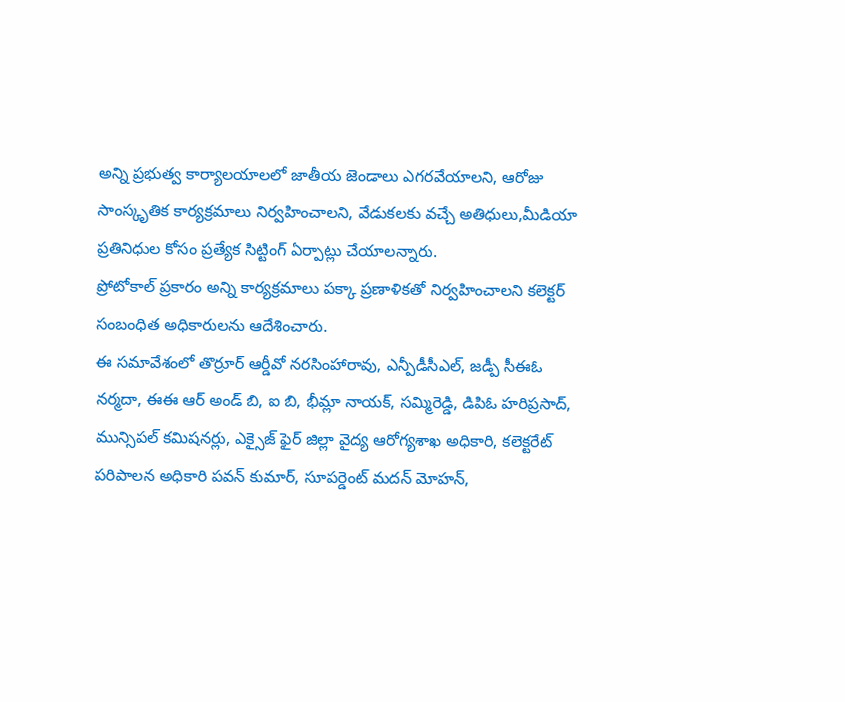అన్ని ప్రభుత్వ కార్యాలయాలలో జాతీయ జెండాలు ఎగరవేయాలని, ఆరోజు సాంస్కృతిక కార్యక్రమాలు నిర్వహించాలని, వేడుకలకు వచ్చే అతిధులు,మీడియా ప్రతినిధుల కోసం ప్రత్యేక సిట్టింగ్ ఏర్పాట్లు చేయాలన్నారు.
ప్రోటోకాల్ ప్రకారం అన్ని కార్యక్రమాలు పక్కా ప్రణాళికతో నిర్వహించాలని కలెక్టర్ సంబంధిత అధికారులను ఆదేశించారు.
ఈ సమావేశంలో తొర్రూర్ ఆర్డీవో నరసింహారావు, ఎన్పీడీసీఎల్, జడ్పీ సీఈఓ నర్మదా, ఈఈ ఆర్ అండ్ బి, ఐ బి, భీమ్లా నాయక్, సమ్మిరెడ్డి, డిపిఓ హరిప్రసాద్, మున్సిపల్ కమిషనర్లు, ఎక్సైజ్ ఫైర్ జిల్లా వైద్య ఆరోగ్యశాఖ అధికారి, కలెక్టరేట్ పరిపాలన అధికారి పవన్ కుమార్, సూపర్డెంట్ మదన్ మోహన్,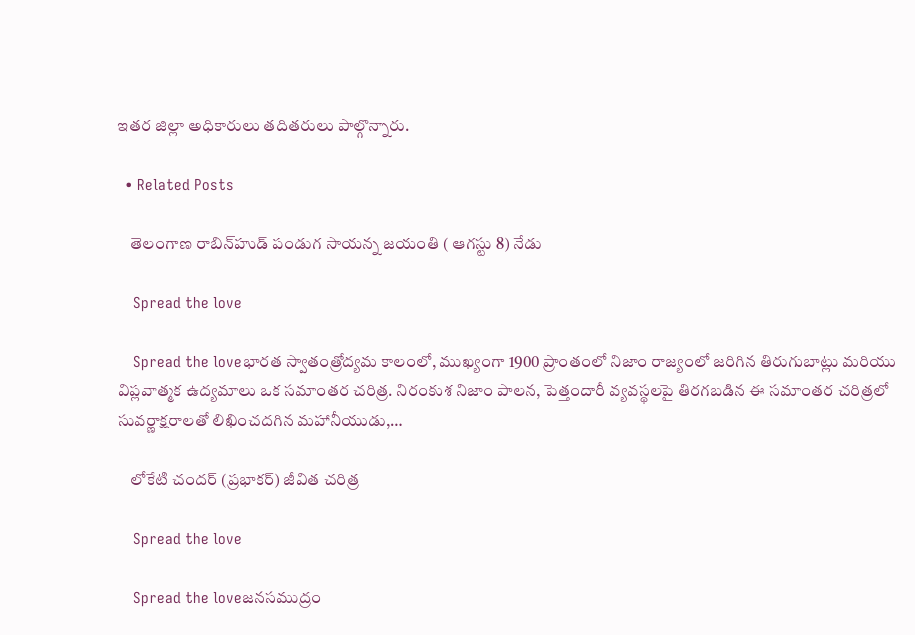ఇతర జిల్లా అధికారులు తదితరులు పాల్గొన్నారు.

  • Related Posts

    తెలంగాణ రాబిన్‌హుడ్‌ పండుగ సాయన్న జయంతి ( ఆగస్టు 8) నేడు

    Spread the love

    Spread the loveభారత స్వాతంత్రోద్యమ కాలంలో, ముఖ్యంగా 1900 ప్రాంతంలో నిజాం రాజ్యంలో జరిగిన తిరుగుబాట్లు మరియు విప్లవాత్మక ఉద్యమాలు ఒక సమాంతర చరిత్ర. నిరంకుశ నిజాం పాలన, పెత్తందారీ వ్యవస్థలపై తిరగబడిన ఈ సమాంతర చరిత్రలో సువర్ణాక్షరాలతో లిఖించదగిన మహానీయుడు,…

    లోకేటి చందర్ (ప్రభాకర్) జీవిత చరిత్ర

    Spread the love

    Spread the loveజనసముద్రం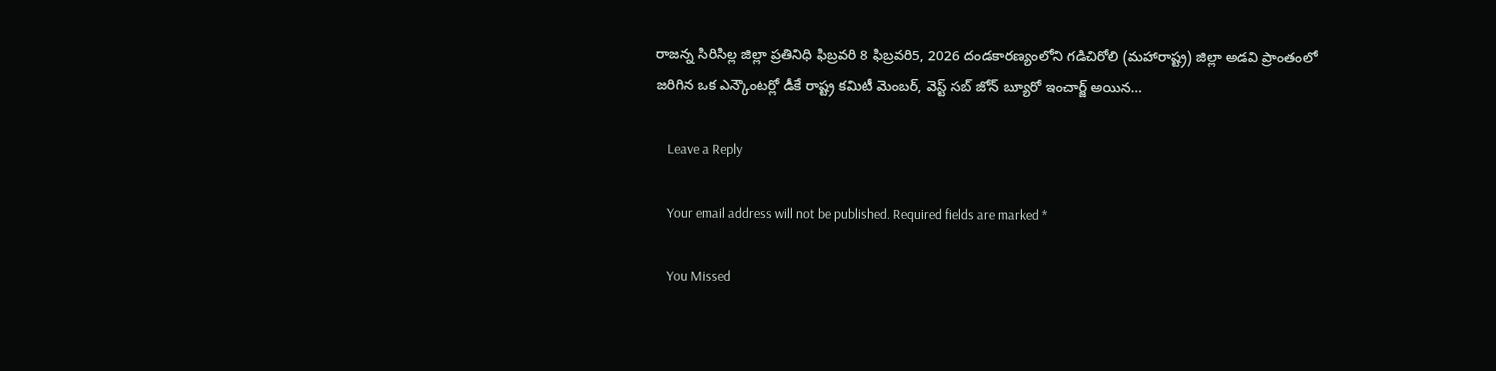రాజన్న సిరిసిల్ల జిల్లా ప్రతినిధి ఫిబ్రవరి 8 ఫిబ్రవరి5, 2026 దండకారణ్యంలోని గడిచిరోలి (మహారాష్ట్ర) జిల్లా అడవి ప్రాంతంలో జరిగిన ఒక ఎన్కౌంటర్లో డీకే రాష్ట్ర కమిటీ మెంబర్, వెస్ట్ సబ్ జోన్ బ్యూరో ఇంచార్జ్ అయిన…

    Leave a Reply

    Your email address will not be published. Required fields are marked *

    You Missed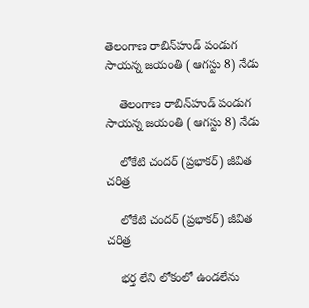తెలంగాణ రాబిన్‌హుడ్‌ పండుగ సాయన్న జయంతి ( ఆగస్టు 8) నేడు

    తెలంగాణ రాబిన్‌హుడ్‌ పండుగ సాయన్న జయంతి ( ఆగస్టు 8) నేడు

    లోకేటి చందర్ (ప్రభాకర్) జీవిత చరిత్ర

    లోకేటి చందర్ (ప్రభాకర్) జీవిత చరిత్ర

    భర్త లేని లోకంలో ఉండలేను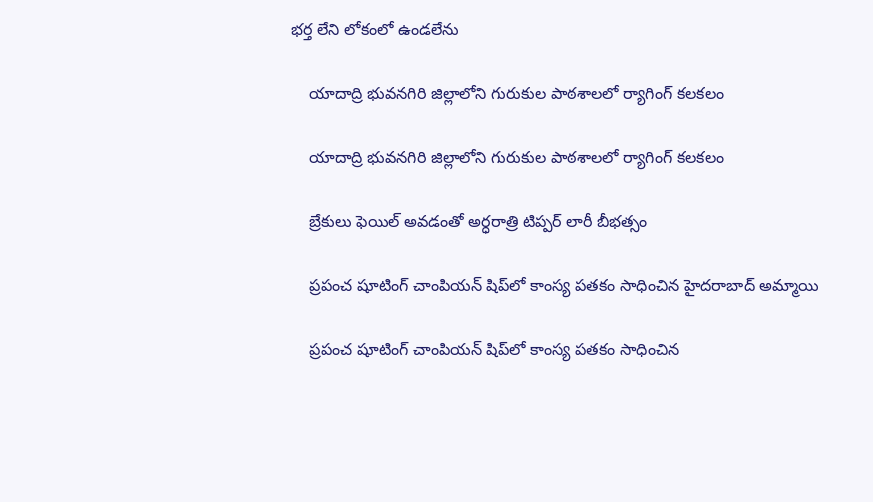భర్త లేని లోకంలో ఉండలేను

    యాదాద్రి భువనగిరి జిల్లాలోని గురుకుల పాఠశాలలో ర్యాగింగ్ కలకలం

    యాదాద్రి భువనగిరి జిల్లాలోని గురుకుల పాఠశాలలో ర్యాగింగ్ కలకలం

    బ్రేకులు ఫెయిల్ అవడంతో అర్ధరాత్రి టిప్పర్ లారీ బీభత్సం

    ప్రపంచ షూటింగ్ చాంపియన్ షిప్‌లో కాంస్య పతకం సాధించిన హైదరాబాద్ అమ్మాయి

    ప్రపంచ షూటింగ్ చాంపియన్ షిప్‌లో కాంస్య పతకం సాధించిన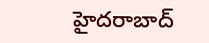హైదరాబాద్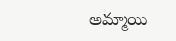అమ్మాయి